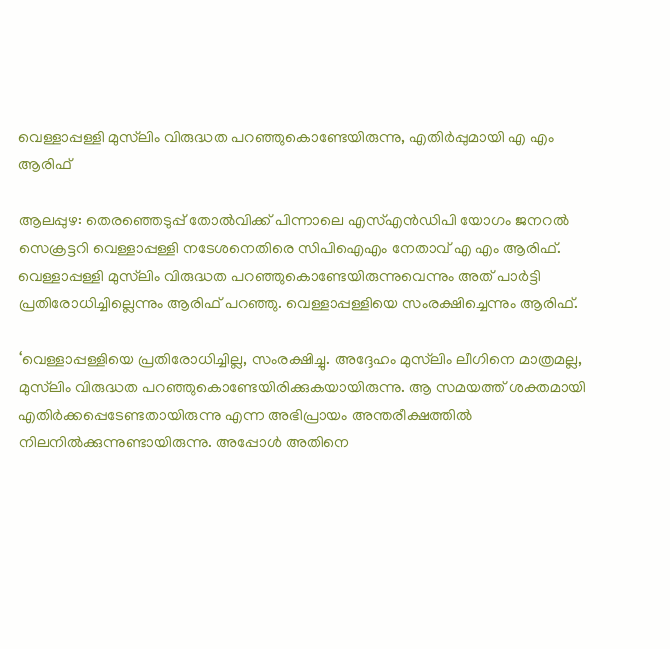വെള്ളാപ്പള്ളി മുസ്‌ലിം വിരുദ്ധത പറഞ്ഞുകൊണ്ടേയിരുന്നു, എതിർപ്പുമായി എ എം ആരിഫ്

ആലപ്പുഴ: തെരഞ്ഞെടുപ്പ് തോല്‍വിക്ക് പിന്നാലെ എസ്എന്‍ഡിപി യോഗം ജനറല്‍ സെക്രട്ടറി വെള്ളാപ്പള്ളി നടേശനെതിരെ സിപിഐഎം നേതാവ് എ എം ആരിഫ്. വെള്ളാപ്പള്ളി മുസ്‌ലിം വിരുദ്ധത പറഞ്ഞുകൊണ്ടേയിരുന്നുവെന്നും അത് പാര്‍ട്ടി പ്രതിരോധിച്ചില്ലെന്നും ആരിഫ് പറഞ്ഞു. വെള്ളാപ്പള്ളിയെ സംരക്ഷിച്ചെന്നും ആരിഫ്.

‘വെള്ളാപ്പള്ളിയെ പ്രതിരോധിച്ചില്ല, സംരക്ഷിച്ചു. അദ്ദേഹം മുസ്‌ലിം ലീഗിനെ മാത്രമല്ല, മുസ്‌ലിം വിരുദ്ധത പറഞ്ഞുകൊണ്ടേയിരിക്കുകയായിരുന്നു. ആ സമയത്ത് ശക്തമായി എതിര്‍ക്കപ്പെടേണ്ടതായിരുന്നു എന്ന അഭിപ്രായം അന്തരീക്ഷത്തില്‍ നിലനില്‍ക്കുന്നുണ്ടായിരുന്നു. അപ്പോള്‍ അതിനെ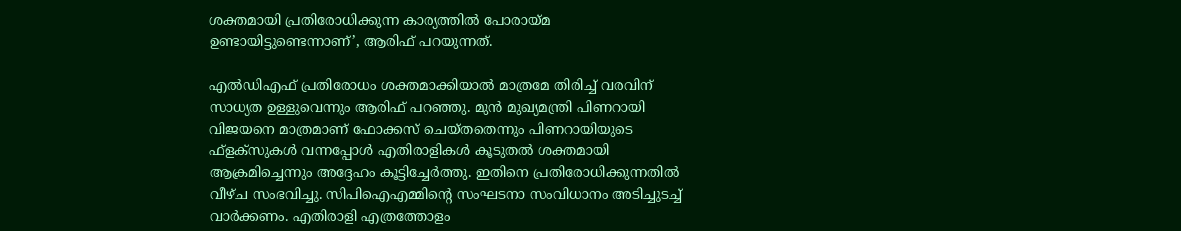ശക്തമായി പ്രതിരോധിക്കുന്ന കാര്യത്തില്‍ പോരായ്മ ഉണ്ടായിട്ടുണ്ടെന്നാണ്’, ആരിഫ് പറയുന്നത്.

എല്‍ഡിഎഫ് പ്രതിരോധം ശക്തമാക്കിയാല്‍ മാത്രമേ തിരിച്ച് വരവിന് സാധ്യത ഉള്ളുവെന്നും ആരിഫ് പറഞ്ഞു. മുന്‍ മുഖ്യമന്ത്രി പിണറായി വിജയനെ മാത്രമാണ് ഫോക്കസ് ചെയ്തതെന്നും പിണറായിയുടെ ഫ്‌ളക്‌സുകള്‍ വന്നപ്പോള്‍ എതിരാളികള്‍ കൂടുതല്‍ ശക്തമായി ആക്രമിച്ചെന്നും അദ്ദേഹം കൂട്ടിച്ചേര്‍ത്തു. ഇതിനെ പ്രതിരോധിക്കുന്നതില്‍ വീഴ്ച സംഭവിച്ചു. സിപിഐഎമ്മിന്റെ സംഘടനാ സംവിധാനം അടിച്ചുടച്ച് വാര്‍ക്കണം. എതിരാളി എത്രത്തോളം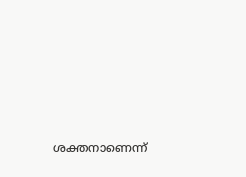ശക്തനാണെന്ന്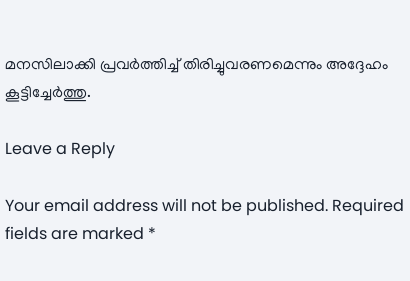മനസിലാക്കി പ്രവര്‍ത്തിച്ച് തിരിച്ചുവരണമെന്നും അദ്ദേഹം കൂട്ടിച്ചേർത്തു.

Leave a Reply

Your email address will not be published. Required fields are marked *